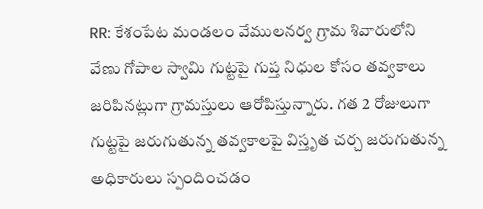RR: కేశంపేట మండలం వేములనర్వ గ్రామ శివారులోని వేణు గోపాల స్వామి గుట్టపై గుప్త నిధుల కోసం తవ్వకాలు జరిపినట్లుగా గ్రామస్తులు ఆరోపిస్తున్నారు. గత 2 రోజులుగా గుట్టపై జరుగుతున్న తవ్వకాలపై విస్తృత చర్చ జరుగుతున్న అధికారులు స్పందించడం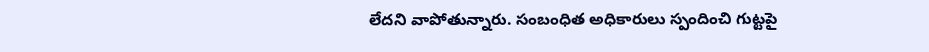లేదని వాపోతున్నారు. సంబంధిత అధికారులు స్పందించి గుట్టపై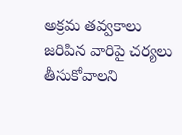అక్రమ తవ్వకాలు జరిపిన వారిపై చర్యలు తీసుకోవాలని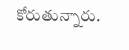కోరుతున్నారు.